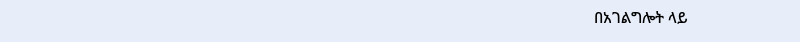በአገልግሎት ላይ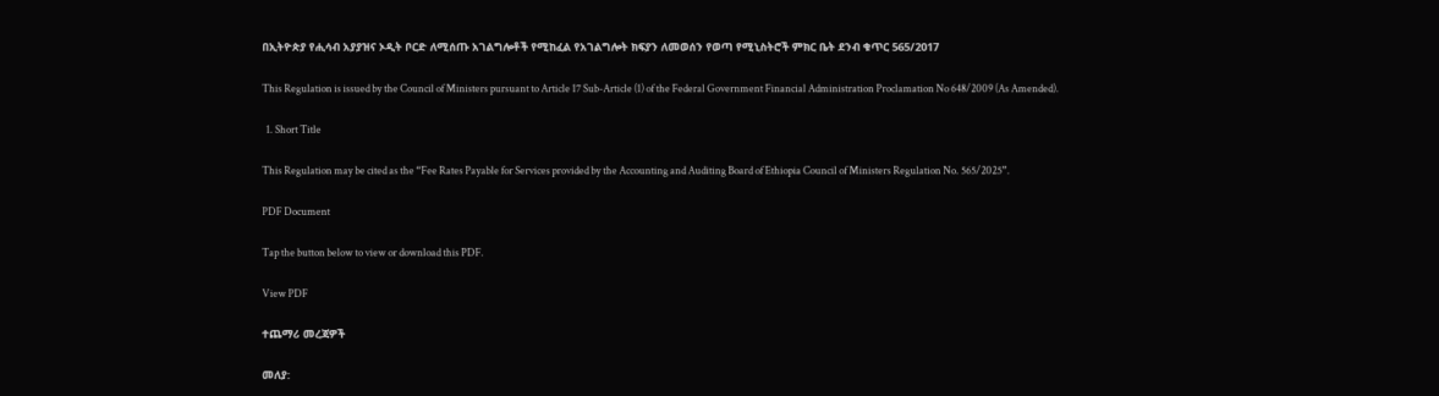በኢትዮጵያ የሒሳብ አያያዝና ኦዲት ቦርድ ለሚሰጡ አገልግሎቶች የሚከፈል የአገልግሎት ክፍያን ለመወሰን የወጣ የሚኒስትሮች ምክር ቤት ደንብ ቁጥር 565/2017

This Regulation is issued by the Council of Ministers pursuant to Article 17 Sub-Article (1) of the Federal Government Financial Administration Proclamation No 648/2009 (As Amended).

  1. Short Title

This Regulation may be cited as the “Fee Rates Payable for Services provided by the Accounting and Auditing Board of Ethiopia Council of Ministers Regulation No. 565/2025”.

PDF Document

Tap the button below to view or download this PDF.

View PDF

ተጨማሪ መረጃዎች

መለያ: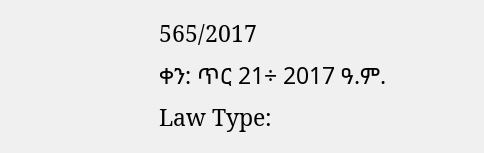565/2017
ቀን: ጥር 21÷ 2017 ዓ.ም.
Law Type: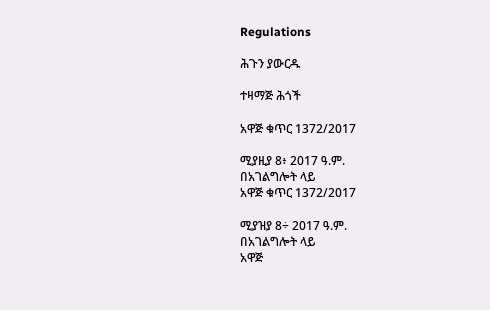Regulations

ሕጉን ያውርዱ

ተዛማጅ ሕጎች

አዋጅ ቁጥር 1372/2017

ሚያዚያ 8፥ 2017 ዓ.ም.
በአገልግሎት ላይ
አዋጅ ቁጥር 1372/2017

ሚያዝያ 8÷ 2017 ዓ.ም.
በአገልግሎት ላይ
አዋጅ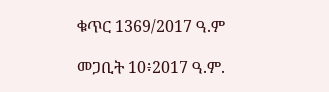ቁጥር 1369/2017 ዓ.ም

መጋቢት 10፥2017 ዓ.ም.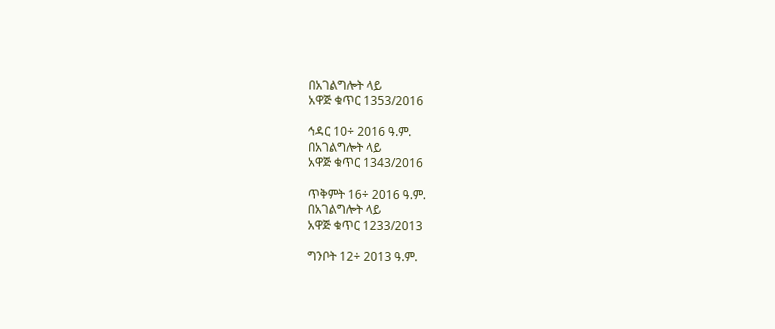በአገልግሎት ላይ
አዋጅ ቁጥር 1353/2016

ኅዳር 10÷ 2016 ዓ.ም.
በአገልግሎት ላይ
አዋጅ ቁጥር 1343/2016

ጥቅምት 16÷ 2016 ዓ.ም.
በአገልግሎት ላይ
አዋጅ ቁጥር 1233/2013

ግንቦት 12÷ 2013 ዓ.ም.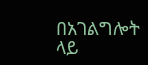በአገልግሎት ላይ